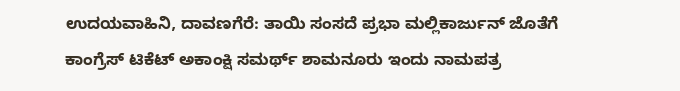ಉದಯವಾಹಿನಿ, ದಾವಣಗೆರೆ: ತಾಯಿ ಸಂಸದೆ ಪ್ರಭಾ ಮಲ್ಲಿಕಾರ್ಜುನ್‌ ಜೊತೆಗೆ ಕಾಂಗ್ರೆಸ್ ಟಿಕೆಟ್‌ ಅಕಾಂಕ್ಷಿ ಸಮರ್ಥ್ ಶಾಮನೂರು ಇಂದು ನಾಮಪತ್ರ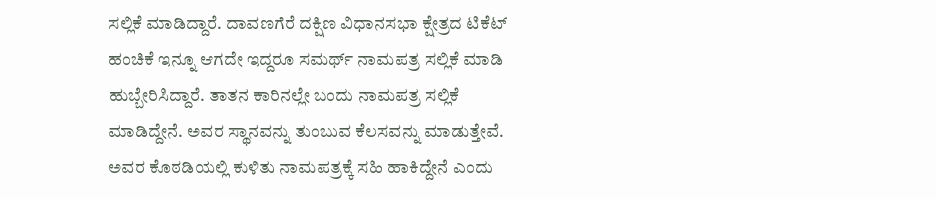ಸಲ್ಲಿಕೆ ಮಾಡಿದ್ದಾರೆ. ದಾವಣಗೆರೆ ದಕ್ಷಿಣ ವಿಧಾನಸಭಾ ಕ್ಷೇತ್ರದ ಟಿಕೆಟ್‌ ಹಂಚಿಕೆ ಇನ್ನೂ ಆಗದೇ ಇದ್ದರೂ ಸಮರ್ಥ್ ನಾಮಪತ್ರ ಸಲ್ಲಿಕೆ ಮಾಡಿ ಹುಬ್ಬೇರಿಸಿದ್ದಾರೆ. ತಾತನ ಕಾರಿನಲ್ಲೇ ಬಂದು ನಾಮಪತ್ರ ಸಲ್ಲಿಕೆ ಮಾಡಿದ್ದೇನೆ. ಅವರ ಸ್ಥಾನವನ್ನು ತುಂಬುವ ಕೆಲಸವನ್ನು ಮಾಡುತ್ತೇವೆ. ಅವರ ಕೊಠಡಿಯಲ್ಲಿ ಕುಳಿತು ನಾಮಪತ್ರಕ್ಕೆ ಸಹಿ ಹಾಕಿದ್ದೇನೆ ಎಂದು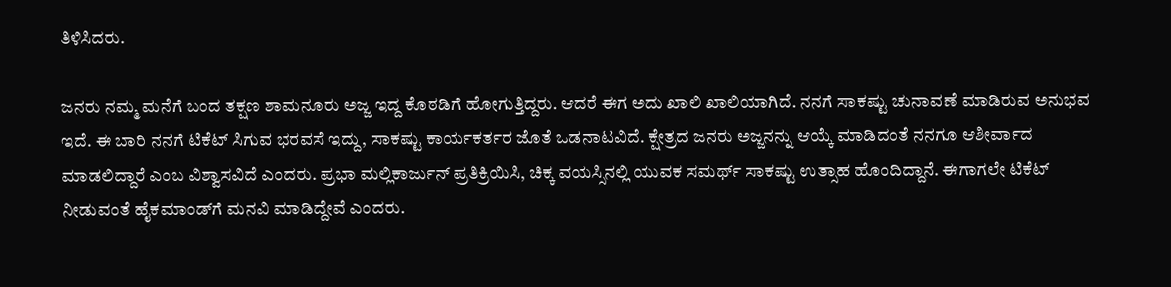ತಿಳಿಸಿದರು.

ಜನರು ನಮ್ಮ ಮನೆಗೆ ಬಂದ ತಕ್ಷಣ ಶಾಮನೂರು ಅಜ್ಜ ಇದ್ದ ಕೊಠಡಿಗೆ ಹೋಗುತ್ತಿದ್ದರು. ಆದರೆ ಈಗ ಅದು ಖಾಲಿ ಖಾಲಿಯಾಗಿದೆ. ನನಗೆ ಸಾಕಷ್ಟು ಚುನಾವಣೆ ಮಾಡಿರುವ ಅನುಭವ ಇದೆ. ಈ ಬಾರಿ ನನಗೆ ಟಿಕೆಟ್ ಸಿಗುವ ಭರವಸೆ ಇದ್ದು, ಸಾಕಷ್ಟು ಕಾರ್ಯಕರ್ತರ ಜೊತೆ ಒಡನಾಟವಿದೆ. ಕ್ಷೇತ್ರದ ಜನರು ಅಜ್ಜನನ್ನು ಆಯ್ಕೆ ಮಾಡಿದಂತೆ ನನಗೂ ಆಶೀರ್ವಾದ ಮಾಡಲಿದ್ದಾರೆ ಎಂಬ ವಿಶ್ವಾಸವಿದೆ ಎಂದರು. ಪ್ರಭಾ ಮಲ್ಲಿಕಾರ್ಜುನ್‌ ಪ್ರತಿಕ್ರಿಯಿಸಿ, ಚಿಕ್ಕ ವಯಸ್ಸಿನಲ್ಲಿ ಯುವಕ ಸಮರ್ಥ್ ಸಾಕಷ್ಟು ಉತ್ಸಾಹ ಹೊಂದಿದ್ದಾನೆ. ಈಗಾಗಲೇ ಟಿಕೆಟ್‌ ನೀಡುವಂತೆ ಹೈಕಮಾಂಡ್‌ಗೆ ಮನವಿ ಮಾಡಿದ್ದೇವೆ ಎಂದರು.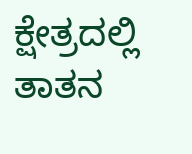ಕ್ಷೇತ್ರದಲ್ಲಿ ತಾತನ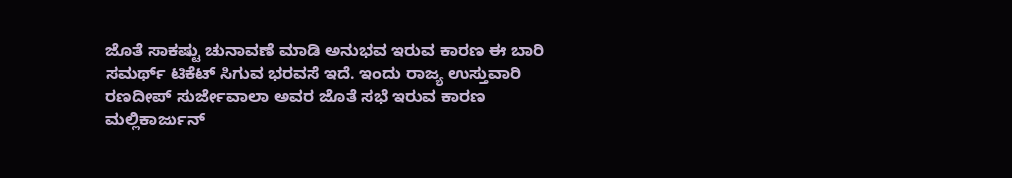ಜೊತೆ ಸಾಕಷ್ಟು ಚುನಾವಣೆ ಮಾಡಿ ಅನುಭವ ಇರುವ ಕಾರಣ ಈ ಬಾರಿ ಸಮರ್ಥ್ ಟಿಕೆಟ್‌ ಸಿಗುವ ಭರವಸೆ ಇದೆ. ಇಂದು ರಾಜ್ಯ ಉಸ್ತುವಾರಿ ರಣದೀಪ್ ಸುರ್ಜೇವಾಲಾ ಅವರ ಜೊತೆ ಸಭೆ ಇರುವ ಕಾರಣ ಮಲ್ಲಿಕಾರ್ಜುನ್‌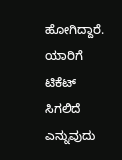ಹೋಗಿದ್ದಾರೆ. ಯಾರಿಗೆ ಟಿಕೆಟ್‌ ಸಿಗಲಿದೆ ಎನ್ನುವುದು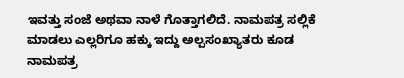ಇವತ್ತು ಸಂಜೆ ಅಥವಾ ನಾಳೆ ಗೊತ್ತಾಗಲಿದೆ. ನಾಮಪತ್ರ ಸಲ್ಲಿಕೆ ಮಾಡಲು ಎಲ್ಲರಿಗೂ ಹಕ್ಕು ಇದ್ದು ಅಲ್ಪಸಂಖ್ಯಾತರು ಕೂಡ ನಾಮಪತ್ರ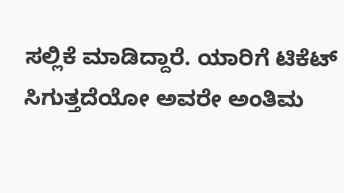ಸಲ್ಲಿಕೆ ಮಾಡಿದ್ದಾರೆ. ಯಾರಿಗೆ ಟಿಕೆಟ್‌ ಸಿಗುತ್ತದೆಯೋ ಅವರೇ ಅಂತಿಮ‌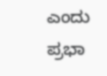ಎಂದು ಪ್ರಭಾ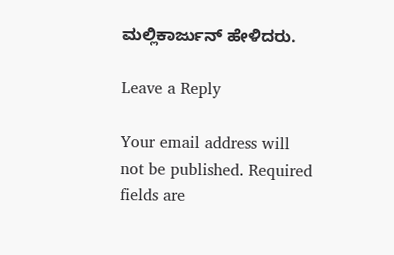ಮಲ್ಲಿಕಾರ್ಜುನ್ ಹೇಳಿದರು.

Leave a Reply

Your email address will not be published. Required fields are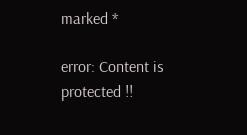marked *

error: Content is protected !!